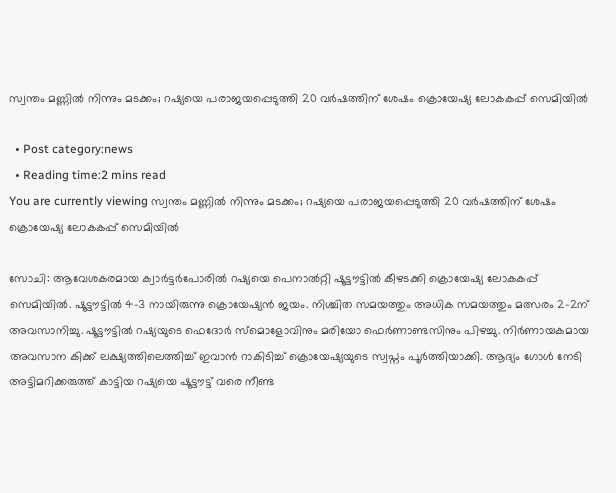സ്വന്തം മണ്ണില്‍ നിന്നും മടക്കം; റഷ്യയെ പരാജയപ്പെടുത്തി 20 വര്‍ഷത്തിന് ശേഷം ക്രൊയേഷ്യ ലോകകപ്പ് സെമിയില്‍

  • Post category:news
  • Reading time:2 mins read
You are currently viewing സ്വന്തം മണ്ണില്‍ നിന്നും മടക്കം; റഷ്യയെ പരാജയപ്പെടുത്തി 20 വര്‍ഷത്തിന് ശേഷം ക്രൊയേഷ്യ ലോകകപ്പ് സെമിയില്‍

സോചി: ആവേശകരമായ ക്വാര്‍ട്ടര്‍പോരില്‍ റഷ്യയെ പെനാല്‍റ്റി ഷൂട്ടൗട്ടില്‍ കീഴടക്കി ക്രൊയേഷ്യ ലോകകപ്പ് സെമിയില്‍. ഷൂട്ടൗട്ടില്‍ 4-3 നായിരുന്നു ക്രൊയേഷ്യന്‍ ജയം. നിശ്ചിത സമയത്തും അധിക സമയത്തും മത്സരം 2-2ന് അവസാനിച്ചു. ഷൂട്ടൗട്ടില്‍ റഷ്യയുടെ ഫെദോര്‍ സ്മൊളോവിനും മരിയോ ഫെര്‍ണാണ്ടസിനും പിഴച്ചു. നിര്‍ണായകമായ അവസാന കിക്ക് ലക്ഷ്യത്തിലെത്തിച്ച് ഇവാന്‍ റാകിടിച്ച് ക്രൊയേഷ്യയുടെ സ്വപ്നം പൂര്‍ത്തിയാക്കി. ആദ്യം ഗോള്‍ നേടി അട്ടിമറിക്കരുത്ത് കാട്ടിയ റഷ്യയെ ഷൂട്ടൗട്ട് വരെ നീണ്ട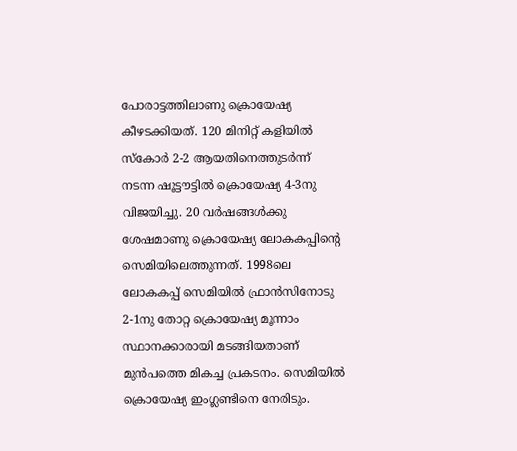പോരാട്ടത്തിലാണു ക്രൊയേഷ്യ കീഴടക്കിയത്. 120 മിനിറ്റ് കളിയില്‍ സ്‌കോര്‍ 2-2 ആയതിനെത്തുടര്‍ന്ന് നടന്ന ഷൂട്ടൗട്ടില്‍ ക്രൊയേഷ്യ 4-3നു വിജയിച്ചു. 20 വര്‍ഷങ്ങള്‍ക്കു ശേഷമാണു ക്രൊയേഷ്യ ലോകകപ്പിന്റെ സെമിയിലെത്തുന്നത്. 1998ലെ ലോകകപ്പ് സെമിയില്‍ ഫ്രാന്‍സിനോടു 2-1നു തോറ്റ ക്രൊയേഷ്യ മൂന്നാം സ്ഥാനക്കാരായി മടങ്ങിയതാണ് മുന്‍പത്തെ മികച്ച പ്രകടനം. സെമിയില്‍ ക്രൊയേഷ്യ ഇംഗ്ലണ്ടിനെ നേരിടും.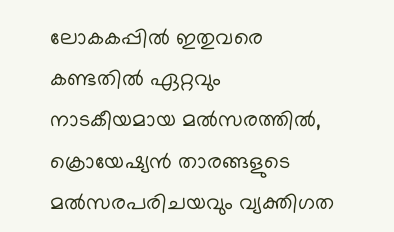ലോകകപ്പില്‍ ഇതുവരെ കണ്ടതില്‍ ഏറ്റവും നാടകീയമായ മല്‍സരത്തില്‍, ക്രൊയേഷ്യന്‍ താരങ്ങളുടെ മല്‍സരപരിചയവും വ്യക്തിഗത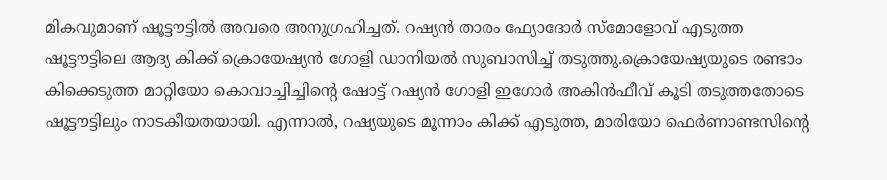മികവുമാണ് ഷൂട്ടൗട്ടില്‍ അവരെ അനുഗ്രഹിച്ചത്. റഷ്യന്‍ താരം ഫ്യോദോര്‍ സ്മോളോവ് എടുത്ത ഷൂട്ടൗട്ടിലെ ആദ്യ കിക്ക് ക്രൊയേഷ്യന്‍ ഗോളി ഡാനിയല്‍ സുബാസിച്ച് തടുത്തു.ക്രൊയേഷ്യയുടെ രണ്ടാം കിക്കെടുത്ത മാറ്റിയോ കൊവാച്ചിച്ചിന്റെ ഷോട്ട് റഷ്യന്‍ ഗോളി ഇഗോര്‍ അകിന്‍ഫീവ് കൂടി തടുത്തതോടെ ഷൂട്ടൗട്ടിലും നാടകീയതയായി. എന്നാല്‍, റഷ്യയുടെ മൂന്നാം കിക്ക് എടുത്ത, മാരിയോ ഫെര്‍ണാണ്ടസിന്റെ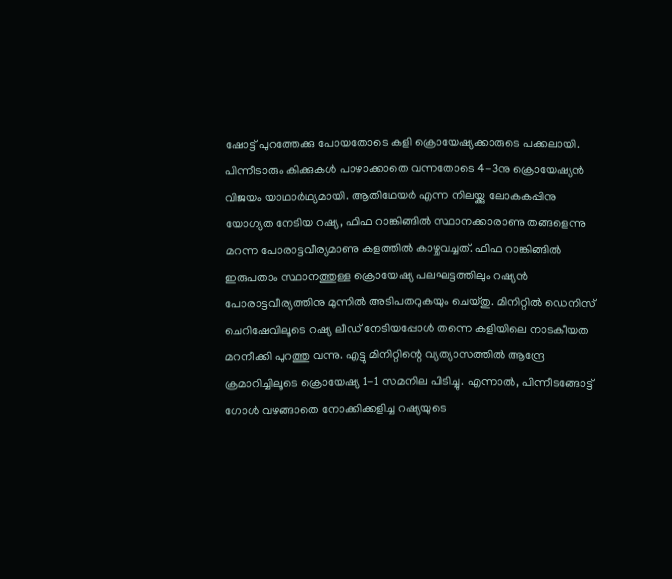ഷോട്ട് പുറത്തേക്കു പോയതോടെ കളി ക്രൊയേഷ്യക്കാരുടെ പക്കലായി. പിന്നീടാരും കിക്കുകള്‍ പാഴാക്കാതെ വന്നതോടെ 4-3നു ക്രൊയേഷ്യന്‍ വിജയം യാഥാര്‍ഥ്യമായി. ആതിഥേയര്‍ എന്ന നിലയ്ക്കു ലോകകപ്പിനു യോഗ്യത നേടിയ റഷ്യ, ഫിഫ റാങ്കിങ്ങില്‍ സ്ഥാനക്കാരാണു തങ്ങളെന്നു മറന്ന പോരാട്ടവീര്യമാണു കളത്തില്‍ കാഴ്ചവച്ചത്. ഫിഫ റാങ്കിങ്ങില്‍ ഇരുപതാം സ്ഥാനത്തുള്ള ക്രൊയേഷ്യ പലഘട്ടത്തിലും റഷ്യന്‍ പോരാട്ടവീര്യത്തിനു മുന്നില്‍ അടിപതറുകയും ചെയ്തു. മിനിറ്റില്‍ ഡെനിസ് ചെറിഷേവിലൂടെ റഷ്യ ലീഡ് നേടിയപ്പോള്‍ തന്നെ കളിയിലെ നാടകീയത മറനീക്കി പുറത്തു വന്നു. എട്ടു മിനിറ്റിന്റെ വ്യത്യാസത്തില്‍ ആന്ദ്രേ ക്രമാറിച്ചിലൂടെ ക്രൊയേഷ്യ 1-1 സമനില പിടിച്ചു. എന്നാല്‍, പിന്നീടങ്ങോട്ട് ഗോള്‍ വഴങ്ങാതെ നോക്കിക്കളിച്ച റഷ്യയുടെ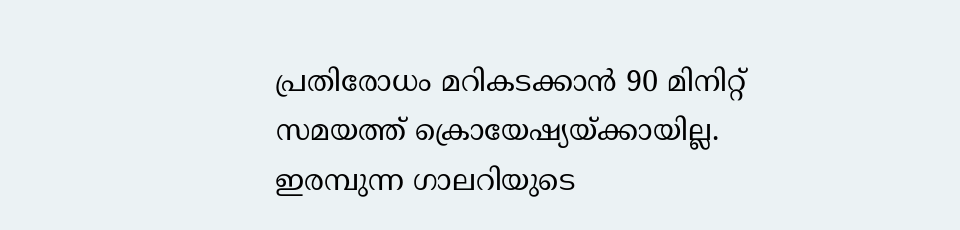പ്രതിരോധം മറികടക്കാന്‍ 90 മിനിറ്റ് സമയത്ത് ക്രൊയേഷ്യയ്ക്കായില്ല. ഇരമ്പുന്ന ഗാലറിയുടെ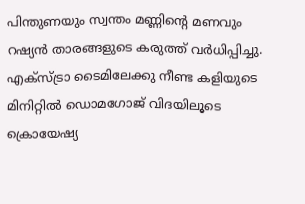പിന്തുണയും സ്വന്തം മണ്ണിന്റെ മണവും റഷ്യന്‍ താരങ്ങളുടെ കരുത്ത് വര്‍ധിപ്പിച്ചു. എക്സ്ട്രാ ടൈമിലേക്കു നീണ്ട കളിയുടെ മിനിറ്റില്‍ ഡൊമഗോജ് വിദയിലൂടെ ക്രൊയേഷ്യ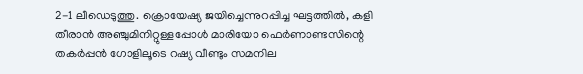2-1 ലീഡെടുത്തു. ക്രൊയേഷ്യ ജയിച്ചെന്നുറപ്പിച്ച ഘട്ടത്തില്‍, കളി തീരാന്‍ അഞ്ചുമിനിറ്റുള്ളപ്പോള്‍ മാരിയോ ഫെര്‍ണാണ്ടസിന്റെ തകര്‍പ്പന്‍ ഗോളിലൂടെ റഷ്യ വീണ്ടും സമനില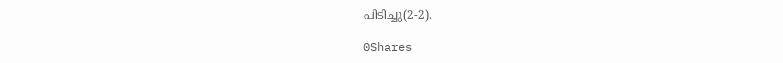പിടിച്ചു(2-2).

0Shares